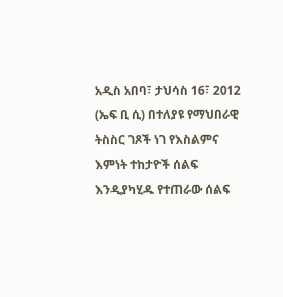አዲስ አበባ፣ ታህሳስ 16፣ 2012 (ኤፍ ቢ ሲ) በተለያዩ የማህበራዊ ትስስር ገጾች ነገ የእስልምና እምነት ተከታዮች ሰልፍ እንዲያካሂዱ የተጠራው ሰልፍ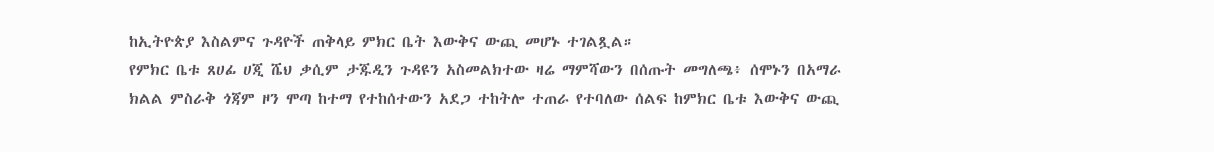ከኢትዮጵያ እስልምና ጉዳዮች ጠቅላይ ምክር ቤት እውቅና ውጪ መሆኑ ተገልጿል።
የምክር ቤቱ ጸሀፊ ሀጂ ሼህ ቃሲም ታጁዲን ጉዳዩን አስመልክተው ዛሬ ማምሻውን በሰጡት መግለጫ፥ ሰሞኑን በአማራ ክልል ምስራቅ ጎጃም ዞን ሞጣ ከተማ የተከሰተውን አደጋ ተከትሎ ተጠራ የተባለው ሰልፍ ከምክር ቤቱ እውቅና ውጪ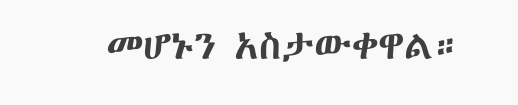መሆኑን አስታውቀዋል።